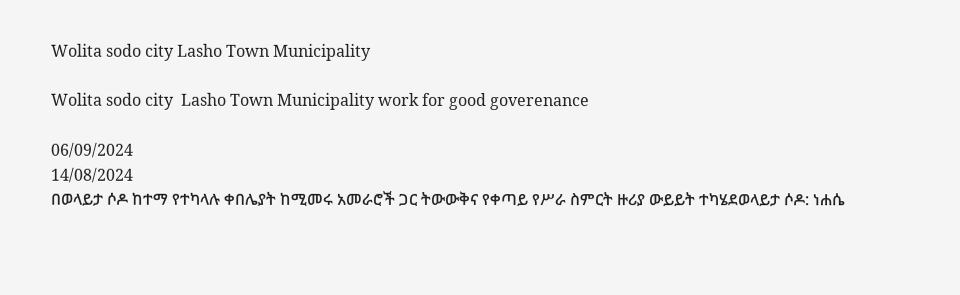Wolita sodo city Lasho Town Municipality

Wolita sodo city  Lasho Town Municipality work for good goverenance

06/09/2024
14/08/2024
በወላይታ ሶዶ ከተማ የተካላሉ ቀበሌያት ከሚመሩ አመራሮች ጋር ትውውቅና የቀጣይ የሥራ ስምርት ዙሪያ ውይይት ተካሄደወላይታ ሶዶ: ነሐሴ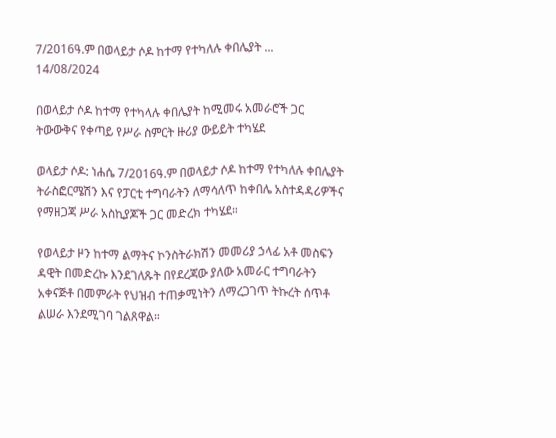7/2016ዓ.ም በወላይታ ሶዶ ከተማ የተካለሉ ቀበሌያት ...
14/08/2024

በወላይታ ሶዶ ከተማ የተካላሉ ቀበሌያት ከሚመሩ አመራሮች ጋር ትውውቅና የቀጣይ የሥራ ስምርት ዙሪያ ውይይት ተካሄደ

ወላይታ ሶዶ: ነሐሴ 7/2016ዓ.ም በወላይታ ሶዶ ከተማ የተካለሉ ቀበሌያት ትራስፎርሜሽን እና የፓርቲ ተግባራትን ለማሳለጥ ከቀበሌ አስተዳዳሪዎችና የማዘጋጃ ሥራ አስኪያጆች ጋር መድረክ ተካሄደ።

የወላይታ ዞን ከተማ ልማትና ኮንስትራክሽን መመሪያ ኃላፊ አቶ መስፍን ዳዊት በመድረኩ እንደገለጹት በየደረጃው ያለው አመራር ተግባራትን አቀናጅቶ በመምራት የህዝብ ተጠቃሚነትን ለማረጋገጥ ትኩረት ሰጥቶ ልሠራ እንደሚገባ ገልጸዋል።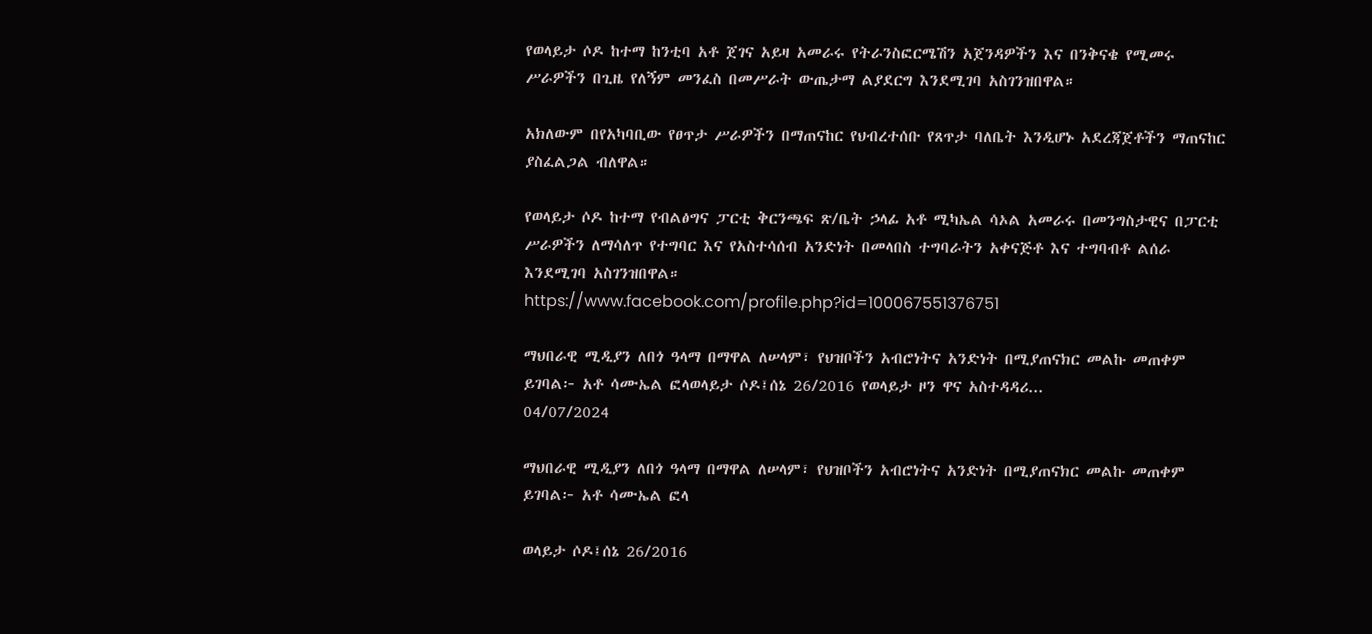የወላይታ ሶዶ ከተማ ከንቲባ አቶ ጀገና አይዛ አመራሩ የትራንስፎርሜሽን አጀንዳዎችን እና በንቅናቄ የሚመሩ ሥራዎችን በጊዜ የለኝም መንፈስ በመሥራት ውጤታማ ልያደርግ እንደሚገባ አስገንዝበዋል።

አክለውም በየአካባቢው የፀጥታ ሥራዎችን በማጠናከር የህብረተሰቡ የጸጥታ ባለቤት እንዲሆኑ አደረጃጀቶችን ማጠናከር ያስፈልጋል ብለዋል።

የወላይታ ሶዶ ከተማ የብልፅግና ፓርቲ ቅርንጫፍ ጽ/ቤት ኃላፊ አቶ ሚካኤል ሳኦል አመራሩ በመንግስታዊና በፓርቲ ሥራዎችን ለማሳለጥ የተግባር እና የአስተሳሰብ አንድነት በመላበስ ተግባራትን አቀናጅቶ እና ተግባብቶ ልሰራ እንደሚገባ አስገንዝበዋል።
https://www.facebook.com/profile.php?id=100067551376751

ማህበራዊ ሚዲያን ለበጎ ዓላማ በማዋል ለሠላም፣ የህዝቦችን አብሮነትና አንድነት በሚያጠናክር መልኩ መጠቀም ይገባል፦ አቶ ሳሙኤል ፎላወላይታ ሶዶ፤ሰኔ 26/2016 የወላይታ ዞን ዋና አስተዳዳሪ...
04/07/2024

ማህበራዊ ሚዲያን ለበጎ ዓላማ በማዋል ለሠላም፣ የህዝቦችን አብሮነትና አንድነት በሚያጠናክር መልኩ መጠቀም ይገባል፦ አቶ ሳሙኤል ፎላ

ወላይታ ሶዶ፤ሰኔ 26/2016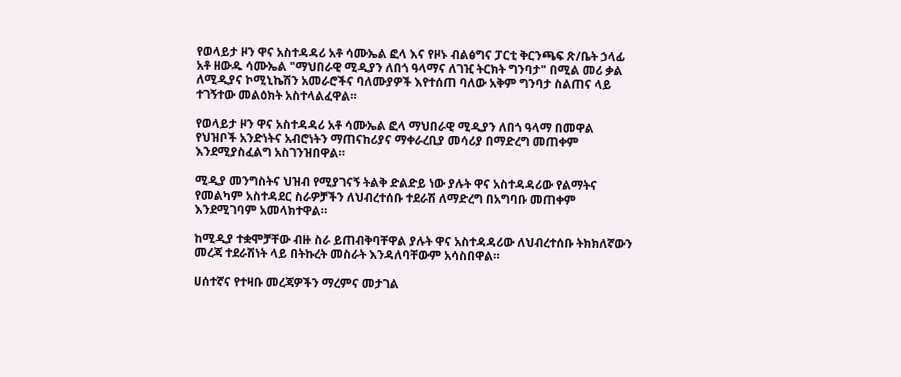የወላይታ ዞን ዋና አስተዳዳሪ አቶ ሳሙኤል ፎላ እና የዞኑ ብልፅግና ፓርቲ ቅርንጫፍ ጽ/ቤት ኃላፊ አቶ ዘውዱ ሳሙኤል "ማህበራዊ ሚዲያን ለበጎ ዓላማና ለገዢ ትርክት ግንባታ" በሚል መሪ ቃል ለሚዲያና ኮሚኒኬሽን አመራሮችና ባለሙያዎች እየተሰጠ ባለው አቅም ግንባታ ስልጠና ላይ ተገኝተው መልዕክት አስተላልፈዋል።

የወላይታ ዞን ዋና አስተዳዳሪ አቶ ሳሙኤል ፎላ ማህበራዊ ሚዲያን ለበጎ ዓላማ በመዋል የህዝቦች አንድነትና አብሮነትን ማጠናከሪያና ማቀራረቢያ መሳሪያ በማድረግ መጠቀም እንደሚያስፈልግ አስገንዝበዋል።

ሚዲያ መንግስትና ህዝብ የሚያገናኝ ትልቅ ድልድይ ነው ያሉት ዋና አስተዳዳሪው የልማትና የመልካም አስተዳደር ስራዎቻችን ለህብረተሰቡ ተደራሽ ለማድረግ በአግባቡ መጠቀም እንደሚገባም አመላክተዋል።

ከሚዲያ ተቋሞቻቸው ብዙ ስራ ይጠብቅባቸዋል ያሉት ዋና አስተዳዳሪው ለህብረተሰቡ ትክክለኛውን መረጃ ተደራሽነት ላይ በትኩረት መስራት እንዳለባቸውም አሳስበዋል።

ሀሰተኛና የተዛቡ መረጃዎችን ማረምና መታገል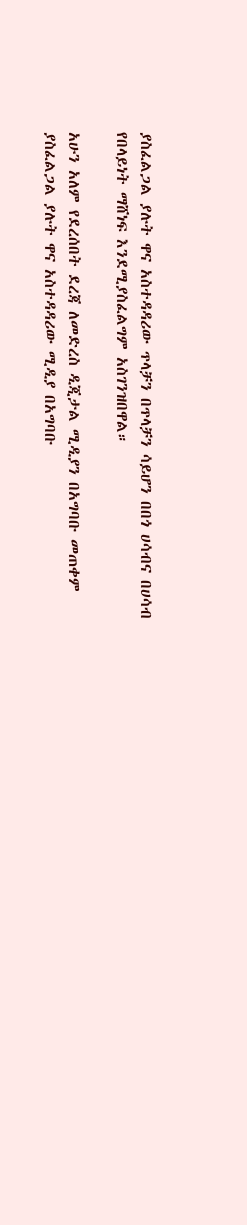ያስፈልጋል ያሉት ዋና አስተዳዳሪው ጥላቻን በጥላቻን ሳይሆን በበጎ ሀሳብና በሀሳብ የበላይነት ማሸነፍ እንደሚያስፈልግም አስገንዝበዋል።

አሁን አለም የደረሰበት ደረጃ ለመድረስ ዲጂታል ሚዲያን በአግባቡ መጠቀም ያስፈልጋል ያሉት ዋና አስተዳዳሪው ሚዲያ በአግባቡ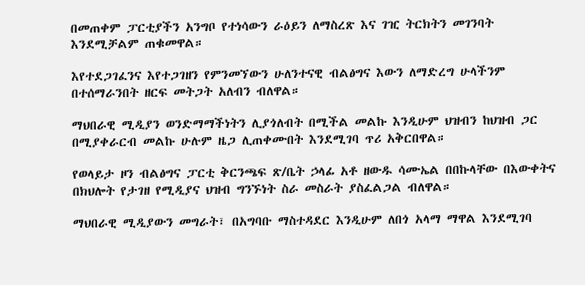በመጠቀም ፓርቲያችን አንግቦ የተነሳውን ራዕይን ለማስረጽ እና ገዢ ትርክትን መገንባት እንደሚቻልም ጠቁመዋል።

እየተደጋገፈንና እየተጋገዘን የምንመኘውን ሁለንተናዊ ብልፅግና እውን ለማድረግ ሁላችንም በተሰማራንበት ዘርፍ መትጋት አለብን ብለዋል።

ማህበራዊ ሚዲያን ወንድማማችነትን ሊያጎለብት በሚችል መልኩ እንዲሁም ህዝብን ከህዝብ ጋር በሚያቀራርብ መልኩ ሁሉም ዜጋ ሊጠቀሙበት እንደሚገባ ጥሪ አቅርበዋል።

የወላይታ ዞን ብልፅግና ፓርቲ ቅርንጫፍ ጽ/ቤት ኃላፊ አቶ ዘውዱ ሳሙኤል በበኩላቸው በእውቀትና በክህሎት የታገዘ የሚዲያና ህዝብ ግንኙነት ስራ መስራት ያስፈልጋል ብለዋል።

ማህበራዊ ሚዲያውን መግራት፣ በአግባቡ ማስተዳደር እንዲሁም ለበጎ አላማ ማዋል እንደሚገባ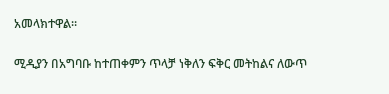አመላክተዋል።

ሚዲያን በአግባቡ ከተጠቀምን ጥላቻ ነቅለን ፍቅር መትከልና ለውጥ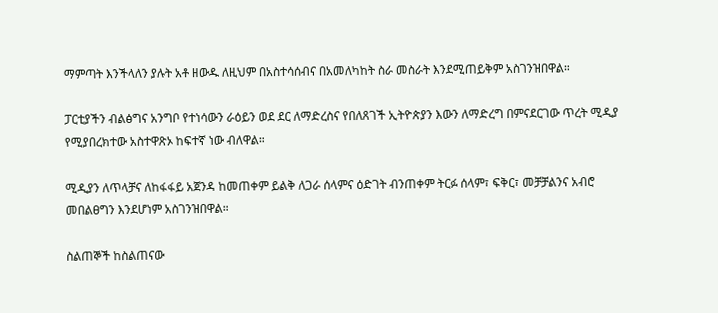ማምጣት እንችላለን ያሉት አቶ ዘውዱ ለዚህም በአስተሳሰብና በአመለካከት ስራ መስራት እንደሚጠይቅም አስገንዝበዋል።

ፓርቲያችን ብልፅግና አንግቦ የተነሳውን ራዕይን ወደ ደር ለማድረስና የበለጸገች ኢትዮጵያን እውን ለማድረግ በምናደርገው ጥረት ሚዲያ የሚያበረክተው አስተዋጽኦ ከፍተኛ ነው ብለዋል።

ሚዲያን ለጥላቻና ለከፋፋይ አጀንዳ ከመጠቀም ይልቅ ለጋራ ሰላምና ዕድገት ብንጠቀም ትርፉ ሰላም፣ ፍቅር፣ መቻቻልንና አብሮ መበልፀግን እንደሆነም አስገንዝበዋል።

ስልጠኞች ከስልጠናው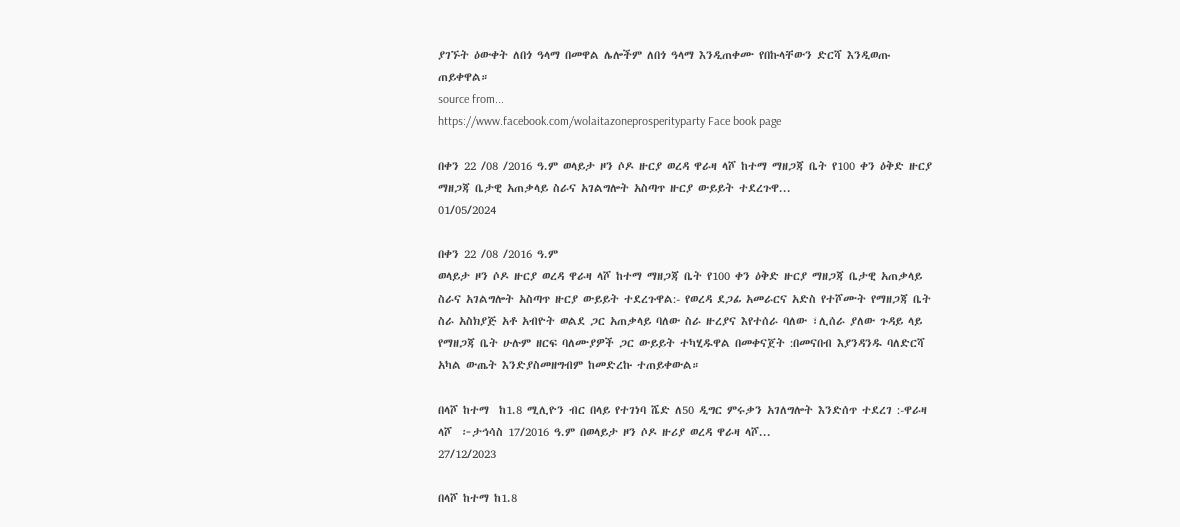ያገኙት ዕውቀት ለበጎ ዓላማ በመዋል ሌሎችም ለበጎ ዓላማ እንዲጠቀሙ የበኩላቸውን ድርሻ እንዲወጡ ጠይቀዋል።
source from...
https://www.facebook.com/wolaitazoneprosperityparty Face book page

በቀን 22 /08 /2016 ዓ.ም ወላይታ ዞን ሶዶ ዙርያ ወረዳ ዋራዛ ላሾ ከተማ ማዘጋጃ ቤት የ100 ቀን ዕቅድ ዙርያ ማዘጋጃ ቤታዊ አጠቃላይ ስራና አገልግሎት አስጣጥ ዙርያ ውይይት ተደረጉዋ...
01/05/2024

በቀን 22 /08 /2016 ዓ.ም
ወላይታ ዞን ሶዶ ዙርያ ወረዳ ዋራዛ ላሾ ከተማ ማዘጋጃ ቤት የ100 ቀን ዕቅድ ዙርያ ማዘጋጃ ቤታዊ አጠቃላይ ስራና አገልግሎት አስጣጥ ዙርያ ውይይት ተደረጉዋል:- የወረዳ ደጋፊ አመራርና አድስ የተሾሙት የማዘጋጃ ቤት ስራ አስክያጅ አቶ አብዮት ወልደ ጋር አጠቃላይ ባለው ስራ ዙረያና እየተሰራ ባለው ፣ሊሰራ ያለው ጉዳይ ላይ የማዘጋጃ ቤት ሁሉም ዘርፍ ባለሙያዎች ጋር ውይይት ተካሂዱዋል በመቀናጀት :በመናበብ እያንዳንዱ ባለድርሻ አካል ውጤት እንድያስመዘግብም ከመድረኩ ተጠይቀውል።

በላሾ ከተማ  ከ1.8 ሚሊዮን ብር በላይ የተገነባ ሼድ ለ50 ዲግር ምሩቃን አገለግሎት እንድሰጥ ተደረገ :-ዋራዛ ላሾ  ፦ታኅሳስ 17/2016 ዓ.ም በወላይታ ዞን ሶዶ ዙሪያ ወረዳ ዋራዛ ላሾ...
27/12/2023

በላሾ ከተማ ከ1.8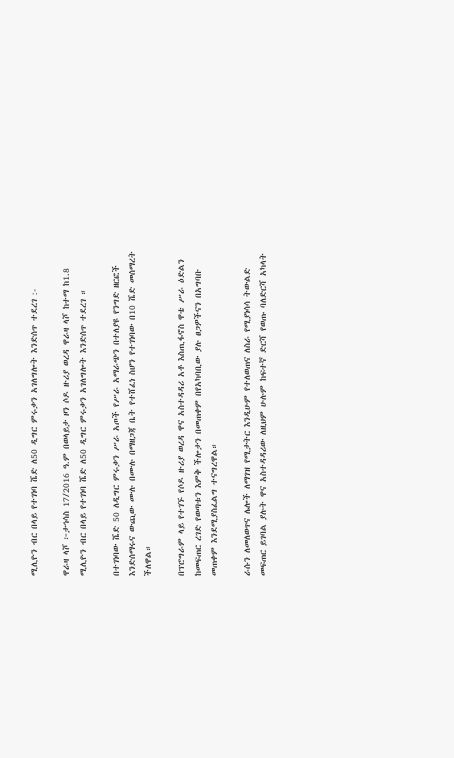ሚሊዮን ብር በላይ የተገነባ ሼድ ለ50 ዲግር ምሩቃን አገለግሎት እንድሰጥ ተደረገ :-

ዋራዛ ላሾ ፦ታኅሳስ 17/2016 ዓ.ም በወላይታ ዞን ሶዶ ዙሪያ ወረዳ ዋራዛ ላሾ ከተማ ከ1.8 ሚሊዮን ብር በላይ የተገነባ ሼድ ለ50 ዲግር ምሩቃን አገለግሎት እንድሰጥ ተደረገ ።

በተገነባው ሼድ 50 ለዲግር ምሩቃን ሥራ አጦች የሥራ አማራጭን በተለያዩ የንግድ ዘርፎች እንድሰማሩና ውጪው ሙሉ በሙሉ በማዘጋጃ ቤት የተሸፈነ ስሆን የተገነባው በ10 ሼድ መሰማረት ችለዋል።

በፕሮግራም ላይ የተገኙ የሶዶ ዙሪያ ወረዳ ዋና አስተዳዳሪ አቶ እስጢፋኖስ ዋቴ ሥራ ዕድልን ከመፍጠር ረገድ የወጣቱን እምቅ ችሎታን በመጠቀም በየአካባቢው ያሉ ፀጋዎችናን በአግባቡ መጠቀም እንደሚያስፈልግ ተናግረዋል።

ራሱን ለመለወጥና ሌሎች ለማገዝ የሚታትር እንዲሁም የተለወጠና ለስራ የሚያነሳሳ ትውልድ መፍጠር ይገባል ያሉት ዋና አስተዳዳሪው ለዚህም ሁሉም ከፍተኛ ድርሻ የወጡ ባለድርሻ አካላት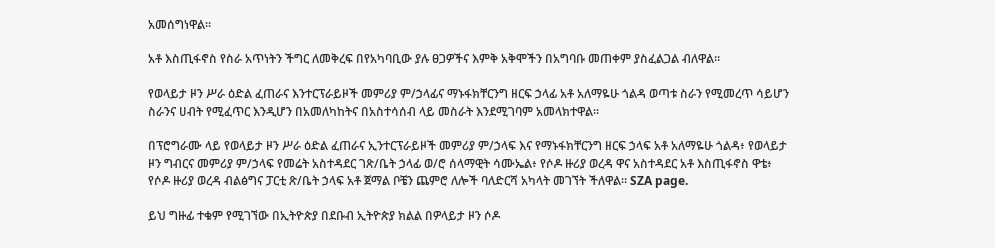አመሰግነዋል።

አቶ እስጢፋኖስ የስራ አጥነትን ችግር ለመቅረፍ በየአካባቢው ያሉ ፀጋዎችና እምቅ አቅሞችን በአግባቡ መጠቀም ያስፈልጋል ብለዋል።

የወላይታ ዞን ሥራ ዕድል ፈጠራና እንተርፕራይዞች መምሪያ ም/ኃላፊና ማኑፋክቸርንግ ዘርፍ ኃላፊ አቶ አለማዬሁ ጎልዳ ወጣቱ ስራን የሚመረጥ ሳይሆን ስራንና ሀብት የሚፈጥር እንዲሆን በአመለካከትና በአስተሳሰብ ላይ መስራት እንደሚገባም አመላክተዋል።

በፕሮግራሙ ላይ የወላይታ ዞን ሥራ ዕድል ፈጠራና ኢንተርፕራይዞች መምሪያ ም/ኃላፍ እና የማኑፋክቸርንግ ዘርፍ ኃላፍ አቶ አለማዬሁ ጎልዳ፥ የወላይታ ዞን ግብርና መምሪያ ም/ኃላፍ የመሬት አስተዳደር ገጽ/ቤት ኃላፊ ወ/ሮ ሰላማዊት ሳሙኤል፥ የሶዶ ዙሪያ ወረዳ ዋና አስተዳደር አቶ እስጢፋኖስ ዋቴ፥ የሶዶ ዙሪያ ወረዳ ብልፅግና ፓርቲ ጽ/ቤት ኃላፍ አቶ ጀማል ቦቼን ጨምሮ ለሎች ባለድርሻ አካላት መገኘት ችለዋል። SZA page.

ይህ ግዙፊ ተቁም የሚገኘው በኢትዮጵያ በደቡብ ኢትዮጵያ ክልል በዎላይታ ዞን ሶዶ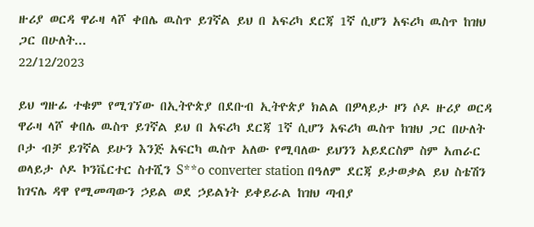ዙሪያ ወርዳ ዋራዛ ላሾ ቀበሌ ዉስጥ ይገኛል ይህ በ አፍሪካ ደርጃ 1ኛ ሲሆን አፍሪካ ዉስጥ ከዝህ ጋር በሁለት...
22/12/2023

ይህ ግዙፊ ተቁም የሚገኘው በኢትዮጵያ በደቡብ ኢትዮጵያ ክልል በዎላይታ ዞን ሶዶ ዙሪያ ወርዳ ዋራዛ ላሾ ቀበሌ ዉስጥ ይገኛል ይህ በ አፍሪካ ደርጃ 1ኛ ሲሆን አፍሪካ ዉስጥ ከዝህ ጋር በሁለት ቦታ ብቻ ይገኛል ይሁን እንጅ አፍርካ ዉስጥ አለው የሚባለው ይህንን አይደርስም ስም አጠራር ወላይታ ሶዶ ኮንቬርተር ስተሺን S**o converter station በዓለም ደርጃ ይታወቃል ይህ ስቴሽን ከገናሌ ዳዋ የሚመጣውን ኃይል ወደ ኃይልነት ይቀይራል ከዝህ ጣብያ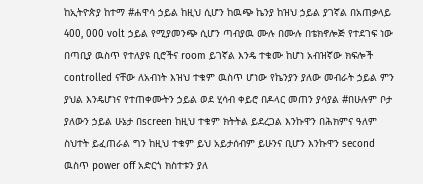ከኢትዮጵያ ከተማ #ሐዋሳ ኃይል ከዚህ ሲሆን ከዉጭ ኬንያ ከዝህ ኃይል ያገኛል በአጠቃላይ 400, 000 volt ኃይል የሚያመንጭ ሲሆን ጣብያዉ ሙሉ በሙሉ በቴክኖሎጅ የተደገፍ ነው በጣቢያ ዉስጥ የተለያዩ ቢሮችና room ይገኛል እንዴ ተቁሙ ከሆነ አብዝኛው ክፍሎች controlled ናቸው ለአብነት እዝህ ተቁም ዉስጥ ሆነው የኬንያን ያለው መብራት ኃይል ምን ያህል እንዴሆነና የተጠቀሙትን ኃይል ወደ ሂሳብ ቀይሮ በዶላር መጠን ያሳያል #በሁሉም ቦታ ያለውን ኃይል ሁኔታ በscreen ከዚህ ተቁም ክትትል ይደረጋል እንኩዋን በሕክምና ዓለም ስህተት ይፈጠራል ግን ከዚህ ተቁም ይህ አይታሰብም ይሁንና ቢሆን እንኩዋን second ዉስጥ power off አድርጎ ክስተቱን ያለ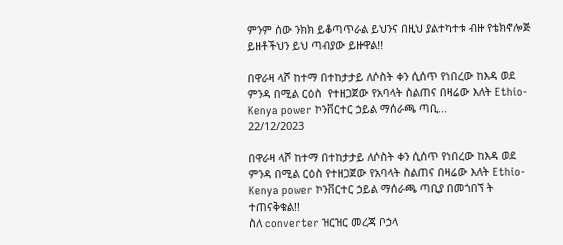ምንም ሰው ንክክ ይቆጣጥራል ይህንና በዚህ ያልተካተቱ ብዙ የቴክኖሎጅ ይዘቶችህን ይህ ጣብያው ይዙዋል!!

በዋራዛ ላሾ ከተማ በተከታታይ ለሶስት ቀን ሲሰጥ የነበረው ከእዳ ወደ ምንዳ በሚል ርዕስ  የተዘጋጀው የአባላት ስልጠና በዛሬው እለት Ethio-Kenya power ኮንቨርተር ኃይል ማሰራጫ ጣቢ...
22/12/2023

በዋራዛ ላሾ ከተማ በተከታታይ ለሶስት ቀን ሲሰጥ የነበረው ከእዳ ወደ ምንዳ በሚል ርዕስ የተዘጋጀው የአባላት ስልጠና በዛሬው እለት Ethio-Kenya power ኮንቨርተር ኃይል ማሰራጫ ጣቢያ በመጎበኘ ት ተጠናቅቁል!!
ስለ converter ዝርዝር መረጃ ቦኃላ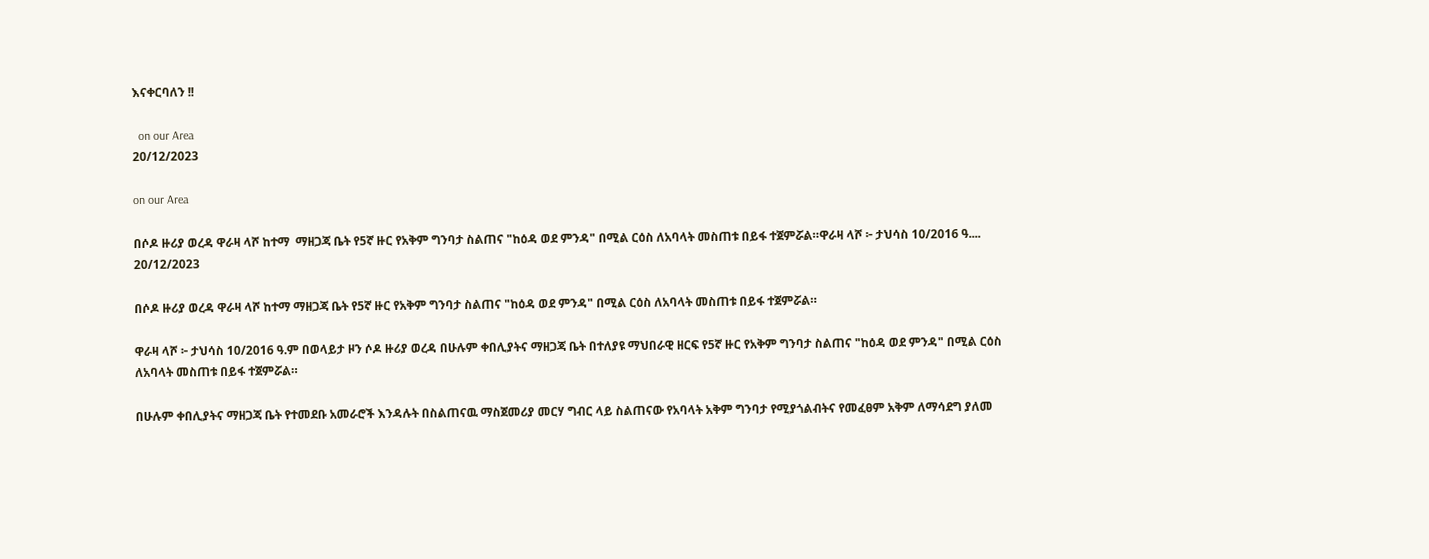እናቀርባለን !!

  on our Area
20/12/2023

on our Area

በሶዶ ዙሪያ ወረዳ ዋራዛ ላሾ ከተማ  ማዘጋጃ ቤት የ5ኛ ዙር የአቅም ግንባታ ስልጠና "ከዕዳ ወደ ምንዳ" በሚል ርዕስ ለአባላት መስጠቱ በይፋ ተጀምሯል።ዋራዛ ላሾ ፦ ታህሳስ 10/2016 ዓ....
20/12/2023

በሶዶ ዙሪያ ወረዳ ዋራዛ ላሾ ከተማ ማዘጋጃ ቤት የ5ኛ ዙር የአቅም ግንባታ ስልጠና "ከዕዳ ወደ ምንዳ" በሚል ርዕስ ለአባላት መስጠቱ በይፋ ተጀምሯል።

ዋራዛ ላሾ ፦ ታህሳስ 10/2016 ዓ.ም በወላይታ ዞን ሶዶ ዙሪያ ወረዳ በሁሉም ቀበሊያትና ማዘጋጃ ቤት በተለያዩ ማህበራዊ ዘርፍ የ5ኛ ዙር የአቅም ግንባታ ስልጠና "ከዕዳ ወደ ምንዳ" በሚል ርዕስ ለአባላት መስጠቱ በይፋ ተጀምሯል።

በሁሉም ቀበሊያትና ማዘጋጃ ቤት የተመደቡ አመራሮች እንዳሉት በስልጠናዉ ማስጀመሪያ መርሃ ግብር ላይ ስልጠናው የአባላት አቅም ግንባታ የሚያጎልብትና የመፈፀም አቅም ለማሳደግ ያለመ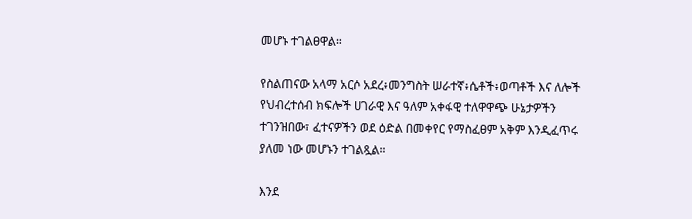መሆኑ ተገልፀዋል።

የስልጠናው አላማ አርሶ አደረ፥መንግስት ሠራተኛ፥ሴቶች፥ወጣቶች እና ለሎች የህብረተሰብ ክፍሎች ሀገራዊ እና ዓለም አቀፋዊ ተለዋዋጭ ሁኔታዎችን ተገንዝበው፣ ፈተናዎችን ወደ ዕድል በመቀየር የማስፈፀም አቅም እንዲፈጥሩ ያለመ ነው መሆኑን ተገልጿል።

እንደ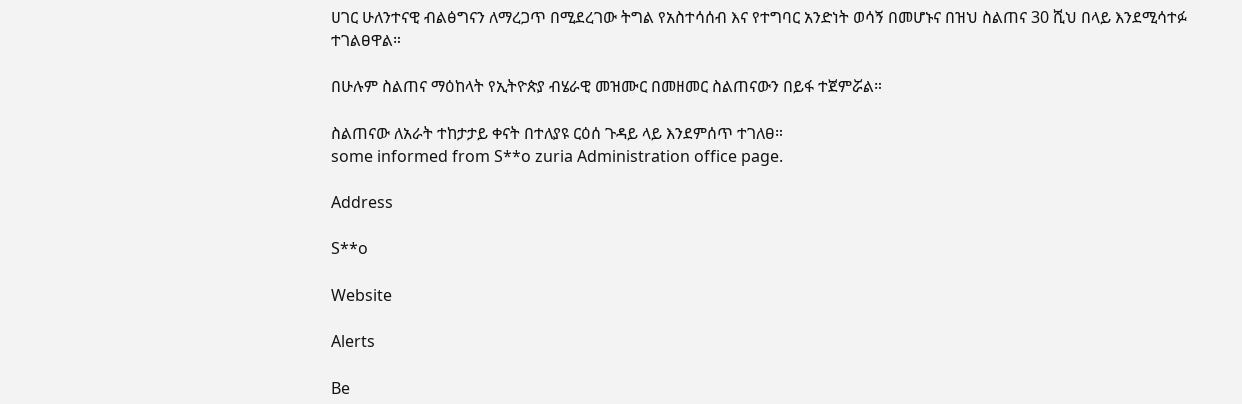ሀገር ሁለንተናዊ ብልፅግናን ለማረጋጥ በሚደረገው ትግል የአስተሳሰብ እና የተግባር አንድነት ወሳኝ በመሆኑና በዝህ ስልጠና 30 ሺህ በላይ እንደሚሳተፉ ተገልፀዋል።

በሁሉም ስልጠና ማዕከላት የኢትዮጵያ ብሄራዊ መዝሙር በመዘመር ስልጠናውን በይፋ ተጀምሯል።

ስልጠናው ለአራት ተከታታይ ቀናት በተለያዩ ርዕሰ ጉዳይ ላይ እንደምሰጥ ተገለፀ።
some informed from S**o zuria Administration office page.

Address

S**o

Website

Alerts

Be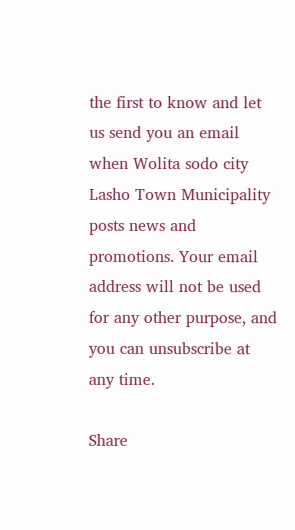the first to know and let us send you an email when Wolita sodo city Lasho Town Municipality posts news and promotions. Your email address will not be used for any other purpose, and you can unsubscribe at any time.

Share